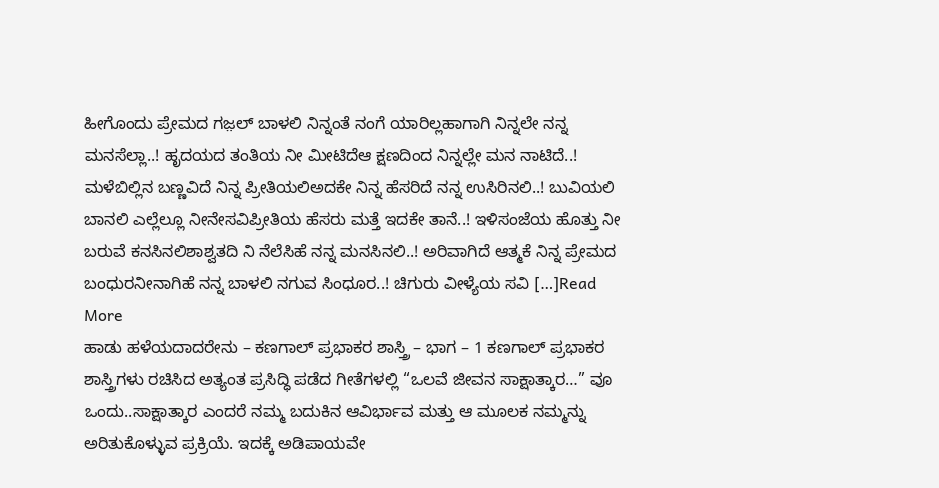ಹೀಗೊಂದು ಪ್ರೇಮದ ಗಜ಼ಲ್ ಬಾಳಲಿ ನಿನ್ನಂತೆ ನಂಗೆ ಯಾರಿಲ್ಲಹಾಗಾಗಿ ನಿನ್ನಲೇ ನನ್ನ ಮನಸೆಲ್ಲಾ..! ಹೃದಯದ ತಂತಿಯ ನೀ ಮೀಟಿದೆಆ ಕ್ಷಣದಿಂದ ನಿನ್ನಲ್ಲೇ ಮನ ನಾಟಿದೆ..! ಮಳೆಬಿಲ್ಲಿನ ಬಣ್ಣವಿದೆ ನಿನ್ನ ಪ್ರೀತಿಯಲಿಅದಕೇ ನಿನ್ನ ಹೆಸರಿದೆ ನನ್ನ ಉಸಿರಿನಲಿ..! ಬುವಿಯಲಿ ಬಾನಲಿ ಎಲ್ಲೆಲ್ಲೂ ನೀನೇಸವಿಪ್ರೀತಿಯ ಹೆಸರು ಮತ್ತೆ ಇದಕೇ ತಾನೆ..! ಇಳಿಸಂಜೆಯ ಹೊತ್ತು ನೀ ಬರುವೆ ಕನಸಿನಲಿಶಾಶ್ವತದಿ ನಿ ನೆಲೆಸಿಹೆ ನನ್ನ ಮನಸಿನಲಿ..! ಅರಿವಾಗಿದೆ ಆತ್ಮಕೆ ನಿನ್ನ ಪ್ರೇಮದ ಬಂಧುರನೀನಾಗಿಹೆ ನನ್ನ ಬಾಳಲಿ ನಗುವ ಸಿಂಧೂರ..! ಚಿಗುರು ವೀಳ್ಯೆಯ ಸವಿ […]Read More
ಹಾಡು ಹಳೆಯದಾದರೇನು – ಕಣಗಾಲ್ ಪ್ರಭಾಕರ ಶಾಸ್ತ್ರಿ – ಭಾಗ – 1 ಕಣಗಾಲ್ ಪ್ರಭಾಕರ ಶಾಸ್ತ್ರಿಗಳು ರಚಿಸಿದ ಅತ್ಯಂತ ಪ್ರಸಿದ್ಧಿ ಪಡೆದ ಗೀತೆಗಳಲ್ಲಿ “ಒಲವೆ ಜೀವನ ಸಾಕ್ಷಾತ್ಕಾರ…” ವೂ ಒಂದು..ಸಾಕ್ಷಾತ್ಕಾರ ಎಂದರೆ ನಮ್ಮ ಬದುಕಿನ ಆವಿರ್ಭಾವ ಮತ್ತು ಆ ಮೂಲಕ ನಮ್ಮನ್ನು ಅರಿತುಕೊಳ್ಳುವ ಪ್ರಕ್ರಿಯೆ. ಇದಕ್ಕೆ ಅಡಿಪಾಯವೇ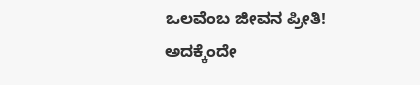ಒಲವೆಂಬ ಜೀವನ ಪ್ರೀತಿ! ಅದಕ್ಕೆಂದೇ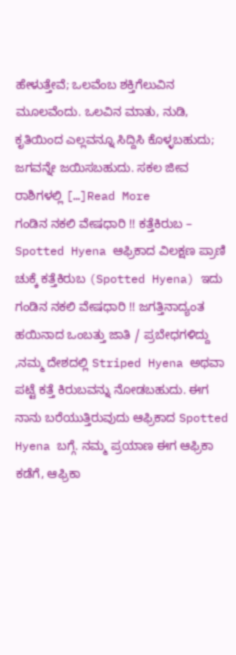ಹೇಳುತ್ತೇವೆ; ಒಲವೆಂಬ ಶಕ್ತಿಗೆಲುವಿನ ಮೂಲವೆಂದು. ಒಲವಿನ ಮಾತು, ನುಡಿ, ಕೃತಿಯಿಂದ ಎಲ್ಲವನ್ನೂ ಸಿದ್ದಿಸಿ ಕೊಳ್ಳಬಹುದು; ಜಗವನ್ನೇ ಜಯಿಸಬಹುದು. ಸಕಲ ಜೀವ ರಾಶಿಗಳಲ್ಲಿ […]Read More
ಗಂಡಿನ ನಕಲಿ ವೇಷಧಾರಿ !! ಕತ್ತೆಕಿರುಬ – Spotted Hyena ಆಫ್ರಿಕಾದ ವಿಲಕ್ಷಣ ಪ್ರಾಣಿ ಚುಕ್ಕೆ ಕತ್ತೆಕಿರುಬ (Spotted Hyena) ಇದು ಗಂಡಿನ ನಕಲಿ ವೇಷಧಾರಿ !! ಜಗತ್ತಿನಾದ್ಯಂತ ಹಯಿನಾದ ಒಂಬತ್ತು ಜಾತಿ / ಪ್ರಬೇಧಗಳಿದ್ದು ,ನಮ್ಮ ದೇಶದಲ್ಲಿ Striped Hyena ಅಥವಾ ಪಟ್ಟೆ ಕತ್ತೆ ಕಿರುಬವನ್ನು ನೋಡಬಹುದು. ಈಗ ನಾನು ಬರೆಯುತ್ತಿರುವುದು ಆಫ್ರಿಕಾದ Spotted Hyena ಬಗ್ಗೆ. ನಮ್ಮ ಪ್ರಯಾಣ ಈಗ ಆಫ್ರಿಕಾ ಕಡೆಗೆ, ಆಫ್ರಿಕಾ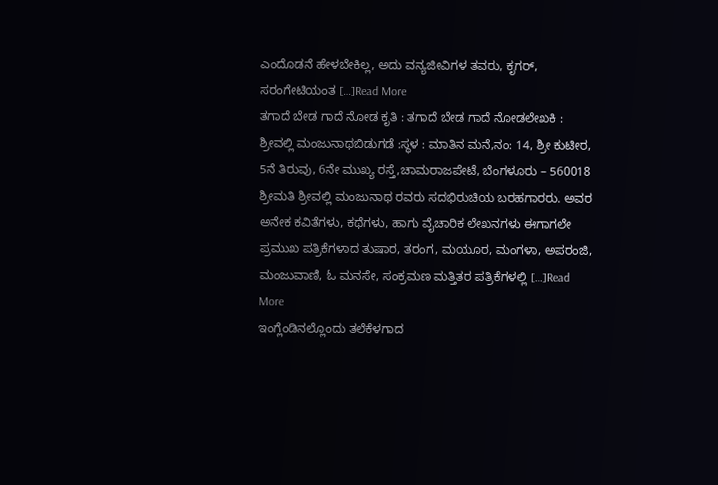ಎಂದೊಡನೆ ಹೇಳಬೇಕಿಲ್ಲ, ಅದು ವನ್ಯಜೀವಿಗಳ ತವರು, ಕೃಗರ್, ಸರಂಗೇಟಿಯಂತ […]Read More
ತಗಾದೆ ಬೇಡ ಗಾದೆ ನೋಡ ಕೃತಿ : ತಗಾದೆ ಬೇಡ ಗಾದೆ ನೋಡಲೇಖಕಿ : ಶ್ರೀವಲ್ಲಿ ಮಂಜುನಾಥಬಿಡುಗಡೆ :ಸ್ಥಳ : ಮಾತಿನ ಮನೆ,ನಂ: 14, ಶ್ರೀ ಕುಟೀರ, 5ನೆ ತಿರುವು, 6ನೇ ಮುಖ್ಯ ರಸ್ತೆ,ಚಾಮರಾಜಪೇಟೆ, ಬೆಂಗಳೂರು – 560018 ಶ್ರೀಮತಿ ಶ್ರೀವಲ್ಲಿ ಮಂಜುನಾಥ ರವರು ಸದಭಿರುಚಿಯ ಬರಹಗಾರರು. ಅವರ ಅನೇಕ ಕವಿತೆಗಳು, ಕಥೆಗಳು, ಹಾಗು ವೈಚಾರಿಕ ಲೇಖನಗಳು ಈಗಾಗಲೇ ಪ್ರಮುಖ ಪತ್ರಿಕೆಗಳಾದ ತುಷಾರ, ತರಂಗ, ಮಯೂರ, ಮಂಗಳಾ, ಅಪರಂಜಿ, ಮಂಜುವಾಣಿ, ಓ ಮನಸೇ, ಸಂಕ್ರಮಣ ಮತ್ತಿತರ ಪತ್ರಿಕೆಗಳಲ್ಲಿ […]Read More
ಇಂಗ್ಲೆಂಡಿನಲ್ಲೊಂದು ತಲೆಕೆಳಗಾದ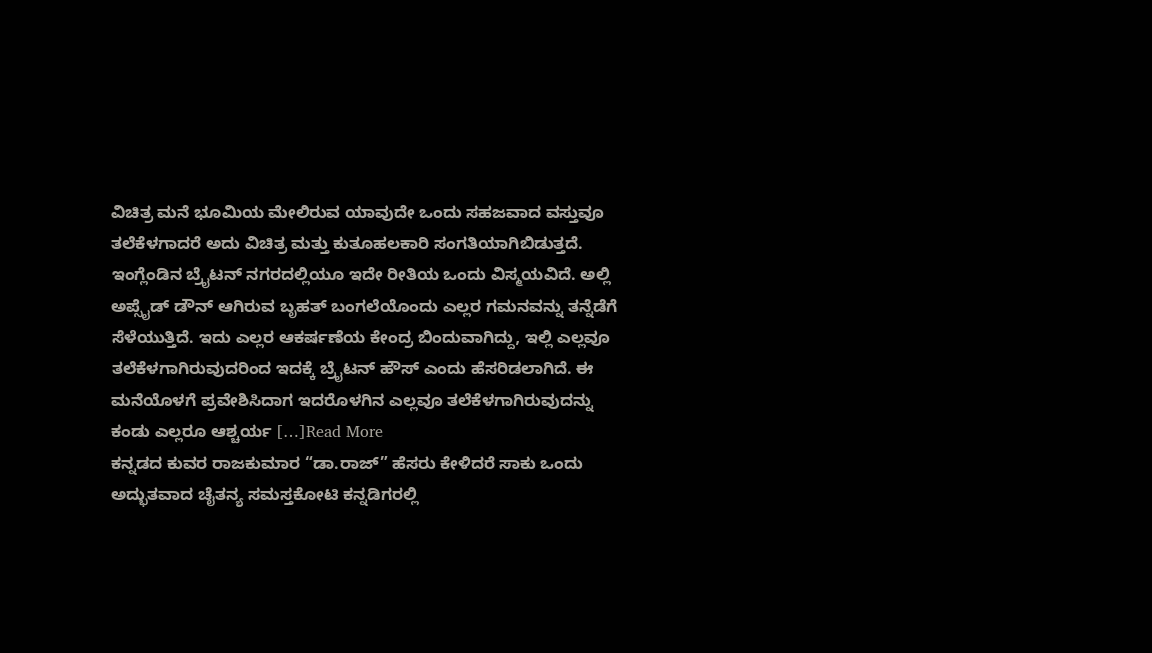ವಿಚಿತ್ರ ಮನೆ ಭೂಮಿಯ ಮೇಲಿರುವ ಯಾವುದೇ ಒಂದು ಸಹಜವಾದ ವಸ್ತುವೂ ತಲೆಕೆಳಗಾದರೆ ಅದು ವಿಚಿತ್ರ ಮತ್ತು ಕುತೂಹಲಕಾರಿ ಸಂಗತಿಯಾಗಿಬಿಡುತ್ತದೆ. ಇಂಗ್ಲೆಂಡಿನ ಬ್ರೈಟನ್ ನಗರದಲ್ಲಿಯೂ ಇದೇ ರೀತಿಯ ಒಂದು ವಿಸ್ಮಯವಿದೆ. ಅಲ್ಲಿ ಅಪ್ಸೈಡ್ ಡೌನ್ ಆಗಿರುವ ಬೃಹತ್ ಬಂಗಲೆಯೊಂದು ಎಲ್ಲರ ಗಮನವನ್ನು ತನ್ನೆಡೆಗೆ ಸೆಳೆಯುತ್ತಿದೆ. ಇದು ಎಲ್ಲರ ಆಕರ್ಷಣೆಯ ಕೇಂದ್ರ ಬಿಂದುವಾಗಿದ್ದು, ಇಲ್ಲಿ ಎಲ್ಲವೂ ತಲೆಕೆಳಗಾಗಿರುವುದರಿಂದ ಇದಕ್ಕೆ ಬ್ರೈಟನ್ ಹೌಸ್ ಎಂದು ಹೆಸರಿಡಲಾಗಿದೆ. ಈ ಮನೆಯೊಳಗೆ ಪ್ರವೇಶಿಸಿದಾಗ ಇದರೊಳಗಿನ ಎಲ್ಲವೂ ತಲೆಕೆಳಗಾಗಿರುವುದನ್ನು ಕಂಡು ಎಲ್ಲರೂ ಆಶ್ಚರ್ಯ […]Read More
ಕನ್ನಡದ ಕುವರ ರಾಜಕುಮಾರ “ಡಾ.ರಾಜ್” ಹೆಸರು ಕೇಳಿದರೆ ಸಾಕು ಒಂದು ಅದ್ಭುತವಾದ ಚೈತನ್ಯ ಸಮಸ್ತಕೋಟಿ ಕನ್ನಡಿಗರಲ್ಲಿ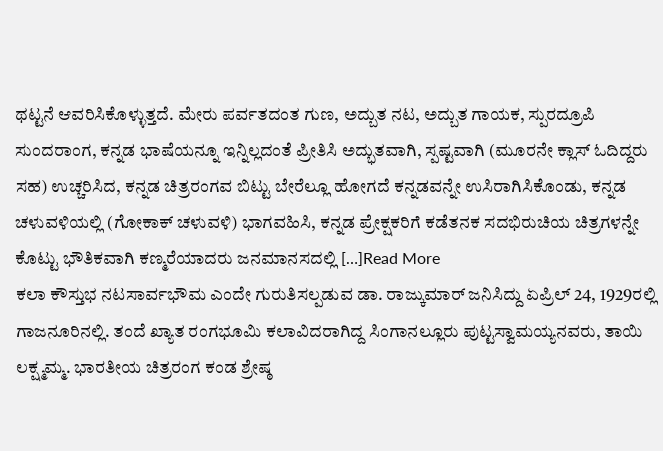ಥಟ್ಟನೆ ಆವರಿಸಿಕೊಳ್ಳುತ್ತದೆ. ಮೇರು ಪರ್ವತದಂತ ಗುಣ, ಅದ್ಬುತ ನಟ, ಅದ್ಬುತ ಗಾಯಕ, ಸ್ಪುರದ್ರೂಪಿ ಸುಂದರಾಂಗ, ಕನ್ನಡ ಭಾಷೆಯನ್ನೂ ಇನ್ನಿಲ್ಲದಂತೆ ಪ್ರೀತಿಸಿ ಅದ್ಭುತವಾಗಿ, ಸ್ಪಷ್ಟವಾಗಿ (ಮೂರನೇ ಕ್ಲಾಸ್ ಓದಿದ್ದರು ಸಹ) ಉಚ್ಚರಿಸಿದ, ಕನ್ನಡ ಚಿತ್ರರಂಗವ ಬಿಟ್ಟು ಬೇರೆಲ್ಲೂ ಹೋಗದೆ ಕನ್ನಡವನ್ನೇ ಉಸಿರಾಗಿಸಿಕೊಂಡು, ಕನ್ನಡ ಚಳುವಳಿಯಲ್ಲಿ (ಗೋಕಾಕ್ ಚಳುವಳಿ) ಭಾಗವಹಿಸಿ, ಕನ್ನಡ ಪ್ರೇಕ್ಷಕರಿಗೆ ಕಡೆತನಕ ಸದಭಿರುಚಿಯ ಚಿತ್ರಗಳನ್ನೇ ಕೊಟ್ಟು ಭೌತಿಕವಾಗಿ ಕಣ್ಮರೆಯಾದರು ಜನಮಾನಸದಲ್ಲಿ […]Read More
ಕಲಾ ಕೌಸ್ತುಭ ನಟಸಾರ್ವಭೌಮ ಎಂದೇ ಗುರುತಿಸಲ್ಪಡುವ ಡಾ. ರಾಜ್ಕುಮಾರ್ ಜನಿಸಿದ್ದು ಏಪ್ರಿಲ್ 24, 1929ರಲ್ಲಿ ಗಾಜನೂರಿನಲ್ಲಿ. ತಂದೆ ಖ್ಯಾತ ರಂಗಭೂಮಿ ಕಲಾವಿದರಾಗಿದ್ದ ಸಿಂಗಾನಲ್ಲೂರು ಪುಟ್ಟಸ್ವಾಮಯ್ಯನವರು, ತಾಯಿ ಲಕ್ಷ್ಮಮ್ಮ. ಭಾರತೀಯ ಚಿತ್ರರಂಗ ಕಂಡ ಶ್ರೇಷ್ಠ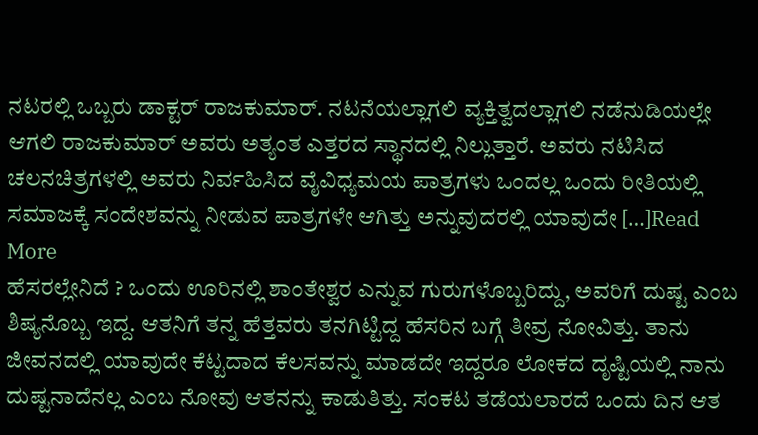ನಟರಲ್ಲಿ ಒಬ್ಬರು ಡಾಕ್ಟರ್ ರಾಜಕುಮಾರ್. ನಟನೆಯಲ್ಲಾಗಲಿ ವ್ಯಕ್ತಿತ್ವದಲ್ಲಾಗಲಿ ನಡೆನುಡಿಯಲ್ಲೇ ಆಗಲಿ ರಾಜಕುಮಾರ್ ಅವರು ಅತ್ಯಂತ ಎತ್ತರದ ಸ್ಥಾನದಲ್ಲಿ ನಿಲ್ಲುತ್ತಾರೆ. ಅವರು ನಟಿಸಿದ ಚಲನಚಿತ್ರಗಳಲ್ಲಿ ಅವರು ನಿರ್ವಹಿಸಿದ ವೈವಿಧ್ಯಮಯ ಪಾತ್ರಗಳು ಒಂದಲ್ಲ ಒಂದು ರೀತಿಯಲ್ಲಿ ಸಮಾಜಕ್ಕೆ ಸಂದೇಶವನ್ನು ನೀಡುವ ಪಾತ್ರಗಳೇ ಆಗಿತ್ತು ಅನ್ನುವುದರಲ್ಲಿ ಯಾವುದೇ […]Read More
ಹೆಸರಲ್ಲೇನಿದೆ ? ಒಂದು ಊರಿನಲ್ಲಿ ಶಾಂತೇಶ್ವರ ಎನ್ನುವ ಗುರುಗಳೊಬ್ಬರಿದ್ದು, ಅವರಿಗೆ ದುಷ್ಟ ಎಂಬ ಶಿಷ್ಯನೊಬ್ಬ ಇದ್ದ. ಆತನಿಗೆ ತನ್ನ ಹೆತ್ತವರು ತನಗಿಟ್ಟಿದ್ದ ಹೆಸರಿನ ಬಗ್ಗೆ ತೀವ್ರ ನೋವಿತ್ತು. ತಾನು ಜೀವನದಲ್ಲಿ ಯಾವುದೇ ಕೆಟ್ಟದಾದ ಕೆಲಸವನ್ನು ಮಾಡದೇ ಇದ್ದರೂ ಲೋಕದ ದೃಷ್ಟಿಯಲ್ಲಿ ನಾನು ದುಷ್ಟನಾದೆನಲ್ಲ ಎಂಬ ನೋವು ಆತನನ್ನು ಕಾಡುತಿತ್ತು. ಸಂಕಟ ತಡೆಯಲಾರದೆ ಒಂದು ದಿನ ಆತ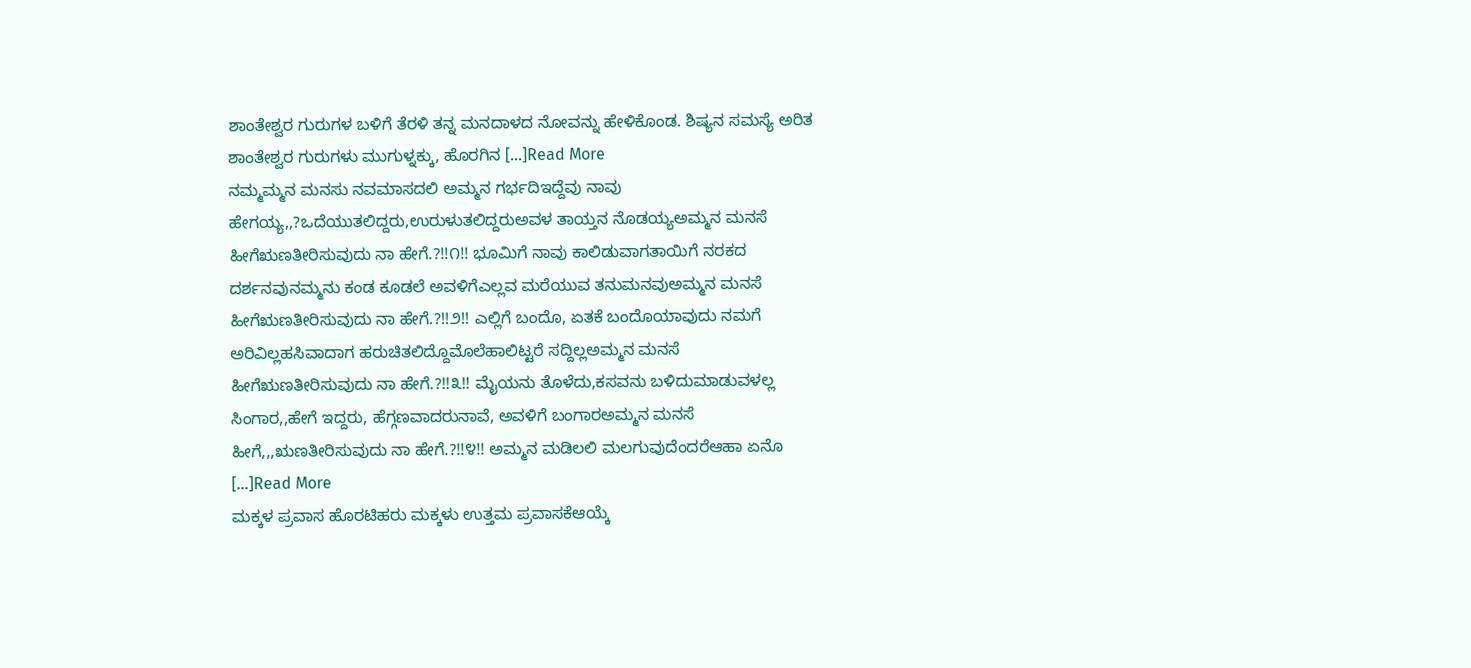ಶಾಂತೇಶ್ವರ ಗುರುಗಳ ಬಳಿಗೆ ತೆರಳಿ ತನ್ನ ಮನದಾಳದ ನೋವನ್ನು ಹೇಳಿಕೊಂಡ. ಶಿಷ್ಯನ ಸಮಸ್ಯೆ ಅರಿತ ಶಾಂತೇಶ್ವರ ಗುರುಗಳು ಮುಗುಳ್ನಕ್ಕು, ಹೊರಗಿನ […]Read More
ನಮ್ಮಮ್ಮನ ಮನಸು ನವಮಾಸದಲಿ ಅಮ್ಮನ ಗರ್ಭದಿಇದ್ದೆವು ನಾವು ಹೇಗಯ್ಯ,,?ಒದೆಯುತಲಿದ್ದರು,ಉರುಳುತಲಿದ್ದರುಅವಳ ತಾಯ್ತನ ನೊಡಯ್ಯಅಮ್ಮನ ಮನಸೆ ಹೀಗೆಋಣತೀರಿಸುವುದು ನಾ ಹೇಗೆ.?!!೧!! ಭೂಮಿಗೆ ನಾವು ಕಾಲಿಡುವಾಗತಾಯಿಗೆ ನರಕದ ದರ್ಶನವುನಮ್ಮನು ಕಂಡ ಕೂಡಲೆ ಅವಳಿಗೆಎಲ್ಲವ ಮರೆಯುವ ತನುಮನವುಅಮ್ಮನ ಮನಸೆ ಹೀಗೆಋಣತೀರಿಸುವುದು ನಾ ಹೇಗೆ.?!!೨!! ಎಲ್ಲಿಗೆ ಬಂದೊ, ಏತಕೆ ಬಂದೊಯಾವುದು ನಮಗೆ ಅರಿವಿಲ್ಲಹಸಿವಾದಾಗ ಹರುಚಿತಲಿದ್ದೊಮೊಲೆಹಾಲಿಟ್ಟರೆ ಸದ್ದಿಲ್ಲಅಮ್ಮನ ಮನಸೆ ಹೀಗೆಋಣತೀರಿಸುವುದು ನಾ ಹೇಗೆ.?!!೩!! ಮೈಯನು ತೊಳೆದು,ಕಸವನು ಬಳಿದುಮಾಡುವಳಲ್ಲ ಸಿಂಗಾರ,,ಹೇಗೆ ಇದ್ದರು, ಹೆಗ್ಗಣವಾದರುನಾವೆ, ಅವಳಿಗೆ ಬಂಗಾರಅಮ್ಮನ ಮನಸೆ ಹೀಗೆ,,,ಋಣತೀರಿಸುವುದು ನಾ ಹೇಗೆ.?!!೪!! ಅಮ್ಮನ ಮಡಿಲಲಿ ಮಲಗುವುದೆಂದರೆಆಹಾ ಏನೊ […]Read More
ಮಕ್ಕಳ ಪ್ರವಾಸ ಹೊರಟಿಹರು ಮಕ್ಕಳು ಉತ್ತಮ ಪ್ರವಾಸಕೆಆಯ್ಕೆ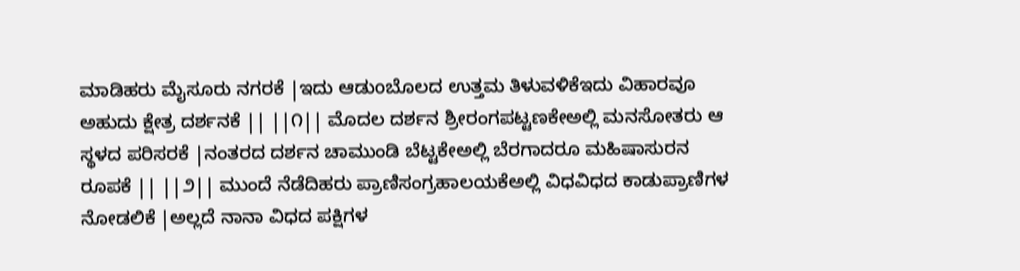ಮಾಡಿಹರು ಮೈಸೂರು ನಗರಕೆ |ಇದು ಆಡುoಬೊಲದ ಉತ್ತಮ ತಿಳುವಳಿಕೆಇದು ವಿಹಾರವೂ ಅಹುದು ಕ್ಷೇತ್ರ ದರ್ಶನಕೆ || ||೧|| ಮೊದಲ ದರ್ಶನ ಶ್ರೀರಂಗಪಟ್ಟಣಕೇಅಲ್ಲಿ ಮನಸೋತರು ಆ ಸ್ಥಳದ ಪರಿಸರಕೆ |ನಂತರದ ದರ್ಶನ ಚಾಮುಂಡಿ ಬೆಟ್ಟಕೇಅಲ್ಲಿ ಬೆರಗಾದರೂ ಮಹಿಷಾಸುರನ ರೂಪಕೆ || ||೨|| ಮುಂದೆ ನೆಡೆದಿಹರು ಪ್ರಾಣಿಸಂಗ್ರಹಾಲಯಕೆಅಲ್ಲಿ ವಿಧವಿಧದ ಕಾಡುಪ್ರಾಣಿಗಳ ನೋಡಲಿಕೆ |ಅಲ್ಲದೆ ನಾನಾ ವಿಧದ ಪಕ್ಷಿಗಳ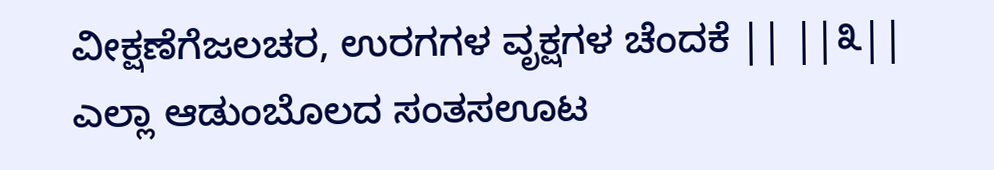ವೀಕ್ಷಣೆಗೆಜಲಚರ, ಉರಗಗಳ ವೃಕ್ಷಗಳ ಚೆಂದಕೆ || ||೩|| ಎಲ್ಲಾ ಆಡುಂಬೊಲದ ಸಂತಸಊಟ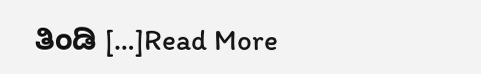ತಿಂಡಿ […]Read More